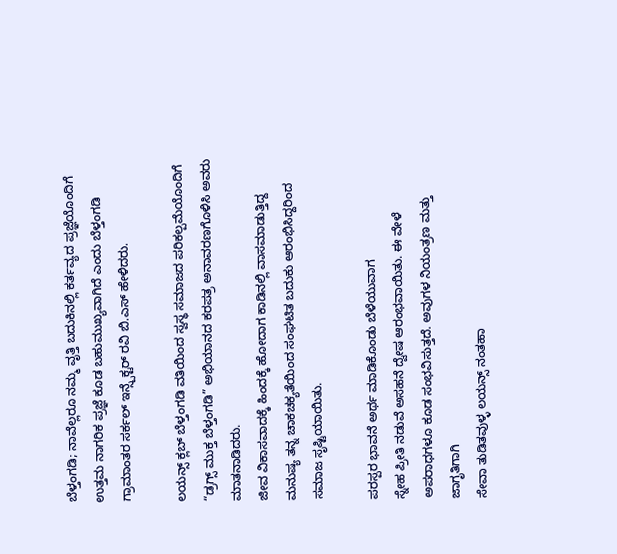ಬೆಳ್ತಂಗಡಿ; ನಾವೆಲ್ಲರೂ ನಮ್ಮ ವೃತ್ತಿ ಬದುಕಿನಲ್ಲಿ ಕರ್ತವ್ಯದ ಪ್ರಜ್ಞೆಯೊಂದಿಗೆ ಉತ್ತಮ ನಾಗರಿಕ ಪ್ರಜ್ಞೆ ಕೂಡ ಬಹುಮುಖ್ಯವಾಗಿದೆ ಎಂದು ಬೆಳ್ತಂಗಡಿ ಗ್ರಾಮಾಂತರ ಸರ್ಕಲ್ ಇನ್ಸ್ಪೆಕ್ಟರ್ ರವಿ ಬಿ.ಎಸ್ ಹೇಳಿದರು.

ಲಯನ್ಸ್ ಕ್ಲಬ್ ಬೆಳ್ತಂಗಡಿ ವತಿಯಿಂದ ಸ್ವಸ್ಥ ಸಮಾಜದ ಪರಿಕಲ್ಪಮೆಯೊಂದಿಗೆ “ಡ್ರಗ್ಸ್ ಮುಕ್ತ ಬೆಳ್ತಂಗಡಿ” ಅಭಿಯಾನದ ಕರಪತ್ರ ಅನಾವರಣಗೊಳಿಸಿ ಅವರು ಮಾತನಾಡಿದರು.
ಜೀವ ವಿಕಾಸವಾದಕ್ಕೆ ಹಿಂದಕ್ಕೆ ಹೋದಾಗ ಕಾಡಿನಲ್ಲಿ ವಾಸಮಾಡುತ್ತಿದ್ದ
ಮನುಷ್ಯ ತನ್ನ ಚಾಕಚಕ್ಯತೆಯಿಂದ ಸಂಘಟಿತ ಬದುಕು ಆರಂಭಿಸಿದ್ದರಿಂದ
ಸಮಾಜ ಸೃಷ್ಟಿಯಾಯಿತು.

ಪರಸ್ಪರ ಭಾವನೆ ಅರ್ಥ ಮಾಡಿಕೊಂಡು ಬೆಳೆಯುವಾಗ
ಸ್ನೇಹ ಪ್ರೀತಿ ನಡುವೆ ಅಸಹನೆ ದ್ವೇಷ ಆರಂಭವಾಯಿತು. ಈ ವೇಳೆ ಅಪರಾಧಗಳೂ ಕೂಡ ಸಂಭವಿಸುತ್ತದೆ. ಅವುಗಳ ನಿಯಂತ್ರಣ ಮತ್ತು ಜಾಗೃತಿಗಾಗಿ
ಸೇವಾ ತುಡಿತವುಳ್ಳ ಲಯನ್ಸ್ ನಂತಹಾ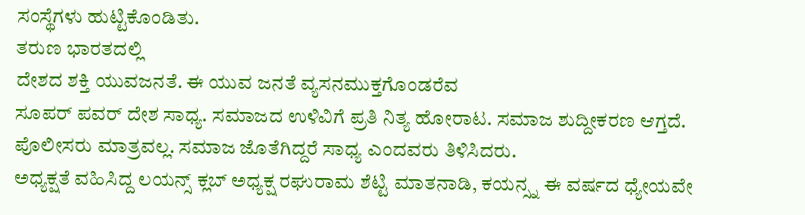ಸಂಸ್ಥೆಗಳು ಹುಟ್ಟಿಕೊಂಡಿತು.
ತರುಣ ಭಾರತದಲ್ಲಿ
ದೇಶದ ಶಕ್ತಿ ಯುವಜನತೆ. ಈ ಯುವ ಜನತೆ ವ್ಯಸನಮುಕ್ತಗೊಂಡರೆವ
ಸೂಪರ್ ಪವರ್ ದೇಶ ಸಾಧ್ಯ. ಸಮಾಜದ ಉಳಿವಿಗೆ ಪ್ರತಿ ನಿತ್ಯ ಹೋರಾಟ. ಸಮಾಜ ಶುದ್ದೀಕರಣ ಆಗ್ತದೆ. ಪೊಲೀಸರು ಮಾತ್ರವಲ್ಲ. ಸಮಾಜ ಜೊತೆಗಿದ್ದರೆ ಸಾಧ್ಯ ಎಂದವರು ತಿಳಿಸಿದರು.
ಅಧ್ಯಕ್ಷತೆ ವಹಿಸಿದ್ದ ಲಯನ್ಸ್ ಕ್ಲಬ್ ಅಧ್ಯಕ್ಷ ರಘುರಾಮ ಶೆಟ್ಟಿ ಮಾತನಾಡಿ, ಕಯನ್ಸ್ನ ಈ ವರ್ಷದ ಧ್ಯೇಯವೇ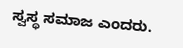ಸ್ವಸ್ಥ ಸಮಾಜ ಎಂದರು.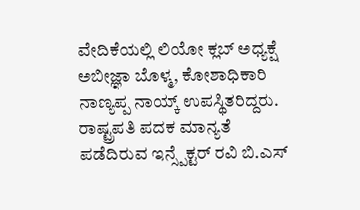ವೇದಿಕೆಯಲ್ಲಿ ಲಿಯೋ ಕ್ಲಬ್ ಅಧ್ಯಕ್ಷೆ ಅಬೀಜ್ಞಾ ಬೊಳ್ಮ, ಕೋಶಾಧಿಕಾರಿ ನಾಣ್ಯಪ್ಪ ನಾಯ್ಕ್ ಉಪಸ್ಥಿತರಿದ್ದರು.
ರಾಷ್ಟ್ರಪತಿ ಪದಕ ಮಾನ್ಯತೆ ಪಡೆದಿರುವ ಇನ್ಸ್ಪೆಕ್ಟರ್ ರವಿ ಬಿ.ಎಸ್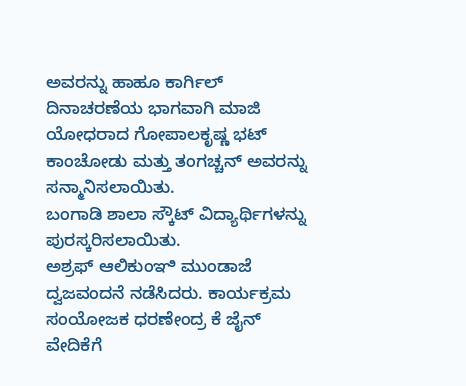ಅವರನ್ನು ಹಾಹೂ ಕಾರ್ಗಿಲ್ ದಿನಾಚರಣೆಯ ಭಾಗವಾಗಿ ಮಾಜಿ ಯೋಧರಾದ ಗೋಪಾಲಕೃಷ್ಣ ಭಟ್ ಕಾಂಚೋಡು ಮತ್ತು ತಂಗಚ್ಚನ್ ಅವರನ್ನು ಸನ್ಮಾನಿಸಲಾಯಿತು.
ಬಂಗಾಡಿ ಶಾಲಾ ಸ್ಕೌಟ್ ವಿದ್ಯಾರ್ಥಿಗಳನ್ನು ಪುರಸ್ಕರಿಸಲಾಯಿತು.
ಅಶ್ರಫ್ ಆಲಿಕುಂಞಿ ಮುಂಡಾಜೆ ದ್ವಜವಂದನೆ ನಡೆಸಿದರು. ಕಾರ್ಯಕ್ರಮ ಸಂಯೋಜಕ ಧರಣೇಂದ್ರ ಕೆ ಜೈನ್ ವೇದಿಕೆಗೆ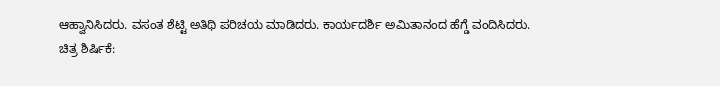ಆಹ್ವಾನಿಸಿದರು. ವಸಂತ ಶೆಟ್ಟಿ ಅತಿಥಿ ಪರಿಚಯ ಮಾಡಿದರು. ಕಾರ್ಯದರ್ಶಿ ಅಮಿತಾನಂದ ಹೆಗ್ಡೆ ವಂದಿಸಿದರು.
ಚಿತ್ರ ಶಿರ್ಷಿಕೆ: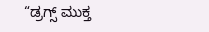“ಡ್ರಗ್ಸ್ ಮುಕ್ತ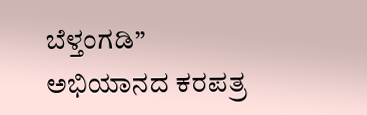ಬೆಳ್ತಂಗಡಿ” ಅಭಿಯಾನದ ಕರಪತ್ರ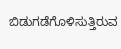ಬಿಡುಗಡೆಗೊಳಿಸುತ್ತಿರುವ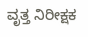ವೃತ್ತ ನಿರೀಕ್ಷಕ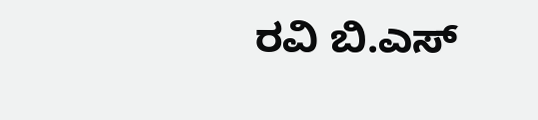ರವಿ ಬಿ.ಎಸ್